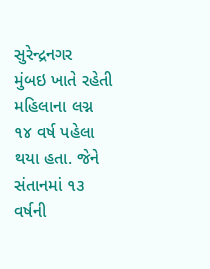સુરેન્દ્રનગર
મુંબઇ ખાતે રહેતી મહિલાના લગ્ન ૧૪ વર્ષ પહેલા થયા હતા. જેને સંતાનમાં ૧૩ વર્ષની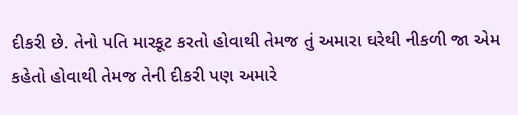દીકરી છે. તેનો પતિ મારકૂટ કરતો હોવાથી તેમજ તું અમારા ઘરેથી નીકળી જા એમ કહેતો હોવાથી તેમજ તેની દીકરી પણ અમારે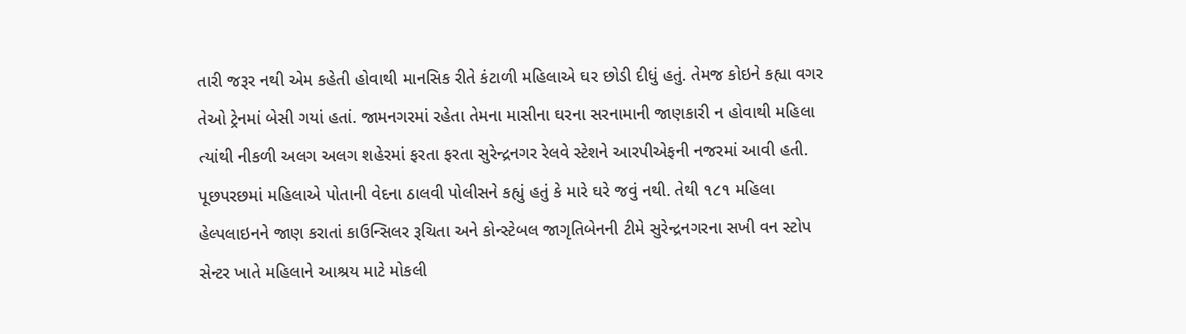તારી જરૂર નથી એમ કહેતી હોવાથી માનસિક રીતે કંટાળી મહિલાએ ઘર છોડી દીધું હતું. તેમજ કોઇને કહ્યા વગર તેઓ ટ્રેનમાં બેસી ગયાં હતાં. જામનગરમાં રહેતા તેમના માસીના ઘરના સરનામાની જાણકારી ન હોવાથી મહિલા ત્યાંથી નીકળી અલગ અલગ શહેરમાં ફરતા ફરતા સુરેન્દ્રનગર રેલવે સ્ટેશને આરપીએફની નજરમાં આવી હતી. પૂછપરછમાં મહિલાએ પોતાની વેદના ઠાલવી પોલીસને કહ્યું હતું કે મારે ઘરે જવું નથી. તેથી ૧૮૧ મહિલા હેલ્પલાઇનને જાણ કરાતાં કાઉન્સિલર રૂચિતા અને કોન્સ્ટેબલ જાગૃતિબેનની ટીમે સુરેન્દ્રનગરના સખી વન સ્ટોપ સેન્ટર ખાતે મહિલાને આશ્રય માટે મોકલી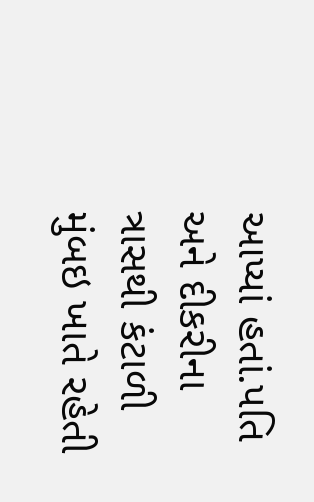આપ્યાં હતાં.પતિ અને દીકરીના ત્રાસથી કંટાળી મુંબઇ ખાતે રહેતી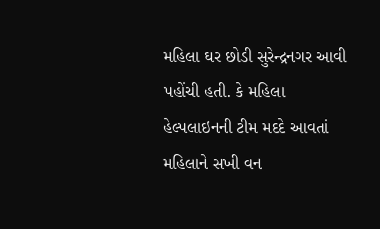મહિલા ઘર છોડી સુરેન્દ્રનગર આવી પહોંચી હતી. કે મહિલા હેલ્પલાઇનની ટીમ મદદે આવતાં મહિલાને સખી વન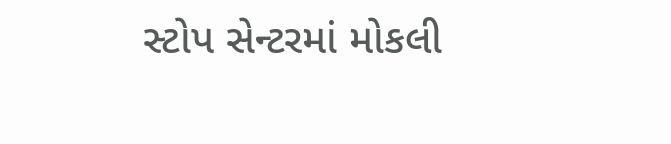સ્ટોપ સેન્ટરમાં મોકલી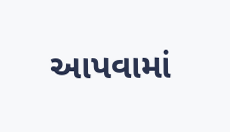આપવામાં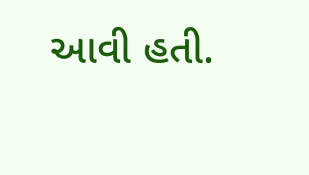આવી હતી.